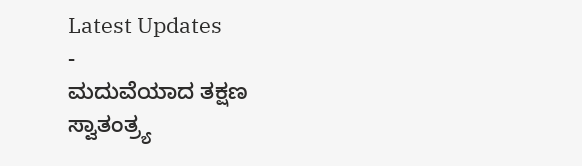Latest Updates
-
ಮದುವೆಯಾದ ತಕ್ಷಣ ಸ್ವಾತಂತ್ರ್ಯ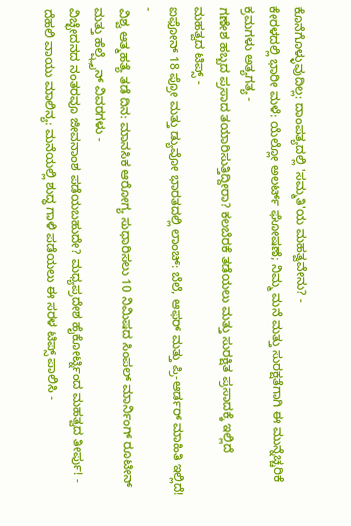ಕೊನೆಗೊಳ್ಳುವುದಿಲ್ಲ: ದಾಂಪತ್ಯದಲ್ಲಿ 'ಸಮ್ಮತಿ'ಯ ಮಹತ್ವವೇನು? -
ಕೇರಳದಲ್ಲಿ ಭಾರೀ ಮಳೆ: ಯೆಲ್ಲೋ ಅಲರ್ಟ್ ಘೋಷಣೆ; ನಿಮ್ಮ ಮನೆ ಮತ್ತು ಸುರಕ್ಷತೆಗಾಗಿ ಈ ಮುನ್ನೆಚ್ಚರಿಕೆ ಕ್ರಮಗಳು ಅತ್ಯಗತ್ಯ -
ಗಣೇಶ ಹಬ್ಬದ ಪ್ರಸಾದ ತಯಾರಿಸುತ್ತಿದ್ದೀರಾ? ಕಲಬೆರಕೆ ತಡೆಯಲು ಮತ್ತು ಸುರಕ್ಷಿತ ಪ್ರಸಾದಕ್ಕೆ ಇಲ್ಲಿದೆ ಮಹತ್ವದ ಟಿಪ್ಸ್ -
ಐಫೋನ್ 18 ಪ್ರೋ ಮತ್ತು ಡ್ಯುವೋ ಭಾರತದಲ್ಲಿ ಲಾಂಚ್: ಬೆಲೆ, ಆಫರ್ ಮತ್ತು ಪ್ರಿ-ಆರ್ಡರ್ ಮಾಹಿತಿ ಇಲ್ಲಿದೆ! -
ವಿಶ್ವ ಆತ್ಮಹತ್ಯೆ ತಡೆ ದಿನ: ಮಾನಸಿಕ ಆರೋಗ್ಯ ಸುಧಾರಿಸಲು 10 ನಿಮಿಷದ ಸಿಂಪಲ್ ಮಾರ್ನಿಂಗ್ ರೂಟೀನ್ ಮತ್ತು ಹೆಲ್ಪ್ಲೈನ್ ವಿವರಗಳು -
ವಿಚ್ಛೇದನದ ನಂತರವೂ ಜೀವನಾಂಶ ಪಡೆಯಬಹುದೇ? ಮಧ್ಯಪ್ರದೇಶ ಹೈಕೋರ್ಟ್ನಿಂದ ಮಹತ್ವದ ತೀರ್ಪು! -
ದೆಹಲಿ ವಾಯು ಮಾಲಿನ್ಯ: ಮನೆಯಲ್ಲಿ ಶುದ್ಧ ಗಾಳಿ ಪಡೆಯಲು ಈ ಸರಳ ಟಿಪ್ಸ್ ಪಾಲಿಸಿ -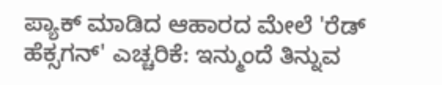ಪ್ಯಾಕ್ ಮಾಡಿದ ಆಹಾರದ ಮೇಲೆ 'ರೆಡ್ ಹೆಕ್ಸಗನ್' ಎಚ್ಚರಿಕೆ: ಇನ್ಮುಂದೆ ತಿನ್ನುವ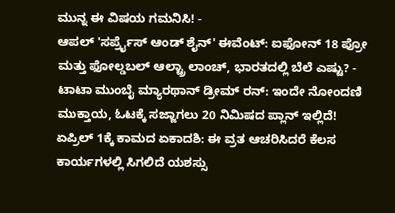ಮುನ್ನ ಈ ವಿಷಯ ಗಮನಿಸಿ! -
ಆಪಲ್ 'ಸರ್ಪ್ರೈಸ್ ಆಂಡ್ ಶೈನ್' ಈವೆಂಟ್: ಐಫೋನ್ 18 ಪ್ರೋ ಮತ್ತು ಫೋಲ್ಡಬಲ್ ಆಲ್ಟ್ರಾ ಲಾಂಚ್, ಭಾರತದಲ್ಲಿ ಬೆಲೆ ಎಷ್ಟು? -
ಟಾಟಾ ಮುಂಬೈ ಮ್ಯಾರಥಾನ್ ಡ್ರೀಮ್ ರನ್: ಇಂದೇ ನೋಂದಣಿ ಮುಕ್ತಾಯ, ಓಟಕ್ಕೆ ಸಜ್ಜಾಗಲು 20 ನಿಮಿಷದ ಪ್ಲಾನ್ ಇಲ್ಲಿದೆ!
ಏಪ್ರಿಲ್ 1ಕ್ಕೆ ಕಾಮದ ಏಕಾದಶಿ: ಈ ವ್ರತ ಆಚರಿಸಿದರೆ ಕೆಲಸ ಕಾರ್ಯಗಳಲ್ಲಿ ಸಿಗಲಿದೆ ಯಶಸ್ಸು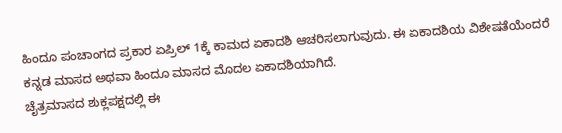ಹಿಂದೂ ಪಂಚಾಂಗದ ಪ್ರಕಾರ ಏಪ್ರಿಲ್ 1ಕ್ಕೆ ಕಾಮದ ಏಕಾದಶಿ ಆಚರಿಸಲಾಗುವುದು. ಈ ಏಕಾದಶಿಯ ವಿಶೇಷತೆಯೆಂದರೆ ಕನ್ನಡ ಮಾಸದ ಅಥವಾ ಹಿಂದೂ ಮಾಸದ ಮೊದಲ ಏಕಾದಶಿಯಾಗಿದೆ.
ಚೈತ್ರಮಾಸದ ಶುಕ್ಲಪಕ್ಷದಲ್ಲಿ ಈ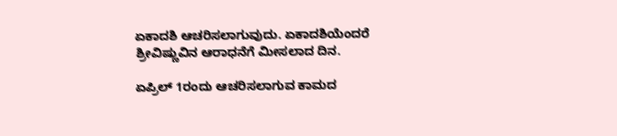ಏಕಾದಶಿ ಆಚರಿಸಲಾಗುವುದು. ಏಕಾದಶಿಯೆಂದರೆ ಶ್ರೀವಿಷ್ಣುವಿನ ಆರಾಧನೆಗೆ ಮೀಸಲಾದ ದಿನ.

ಏಪ್ರಿಲ್ 1ರಂದು ಆಚರಿಸಲಾಗುವ ಕಾಮದ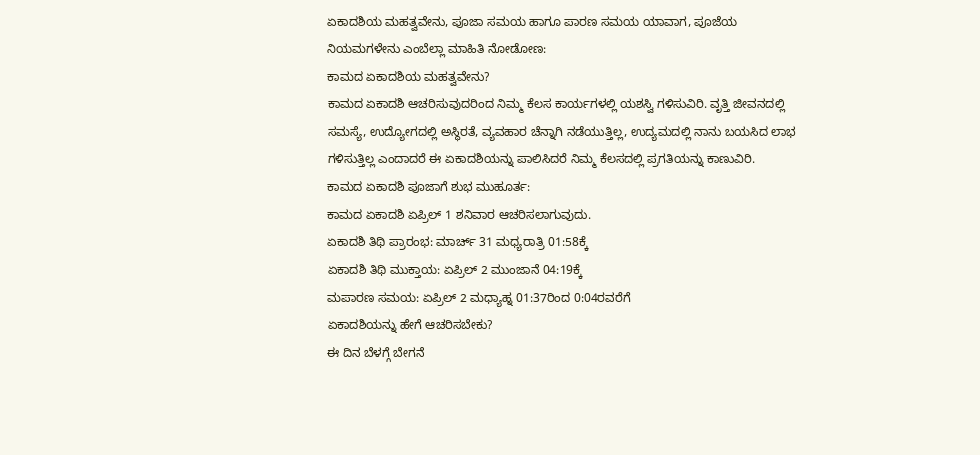ಏಕಾದಶಿಯ ಮಹತ್ವವೇನು, ಪೂಜಾ ಸಮಯ ಹಾಗೂ ಪಾರಣ ಸಮಯ ಯಾವಾಗ, ಪೂಜೆಯ ನಿಯಮಗಳೇನು ಎಂಬೆಲ್ಲಾ ಮಾಹಿತಿ ನೋಡೋಣ:
ಕಾಮದ ಏಕಾದಶಿಯ ಮಹತ್ವವೇನು?
ಕಾಮದ ಏಕಾದಶಿ ಆಚರಿಸುವುದರಿಂದ ನಿಮ್ಮ ಕೆಲಸ ಕಾರ್ಯಗಳಲ್ಲಿ ಯಶಸ್ವಿ ಗಳಿಸುವಿರಿ. ವೃತ್ತಿ ಜೀವನದಲ್ಲಿ ಸಮಸ್ಯೆ, ಉದ್ಯೋಗದಲ್ಲಿ ಅಸ್ಥಿರತೆ, ವ್ಯವಹಾರ ಚೆನ್ನಾಗಿ ನಡೆಯುತ್ತಿಲ್ಲ, ಉದ್ಯಮದಲ್ಲಿ ನಾನು ಬಯಸಿದ ಲಾಭ ಗಳಿಸುತ್ತಿಲ್ಲ ಎಂದಾದರೆ ಈ ಏಕಾದಶಿಯನ್ನು ಪಾಲಿಸಿದರೆ ನಿಮ್ಮ ಕೆಲಸದಲ್ಲಿ ಪ್ರಗತಿಯನ್ನು ಕಾಣುವಿರಿ.
ಕಾಮದ ಏಕಾದಶಿ ಪೂಜಾಗೆ ಶುಭ ಮುಹೂರ್ತ:
ಕಾಮದ ಏಕಾದಶಿ ಏಪ್ರಿಲ್ 1 ಶನಿವಾರ ಆಚರಿಸಲಾಗುವುದು.
ಏಕಾದಶಿ ತಿಥಿ ಪ್ರಾರಂಭ: ಮಾರ್ಚ್ 31 ಮಧ್ಯರಾತ್ರಿ 01:58ಕ್ಕೆ
ಏಕಾದಶಿ ತಿಥಿ ಮುಕ್ತಾಯ: ಏಪ್ರಿಲ್ 2 ಮುಂಜಾನೆ 04:19ಕ್ಕೆ
ಮಪಾರಣ ಸಮಯ: ಏಪ್ರಿಲ್ 2 ಮಧ್ಯಾಹ್ನ 01:37ರಿಂದ 0:04ರವರೆಗೆ
ಏಕಾದಶಿಯನ್ನು ಹೇಗೆ ಆಚರಿಸಬೇಕು?
ಈ ದಿನ ಬೆಳಗ್ಗೆ ಬೇಗನೆ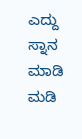ಎದ್ದು ಸ್ನಾನ ಮಾಡಿ ಮಡಿ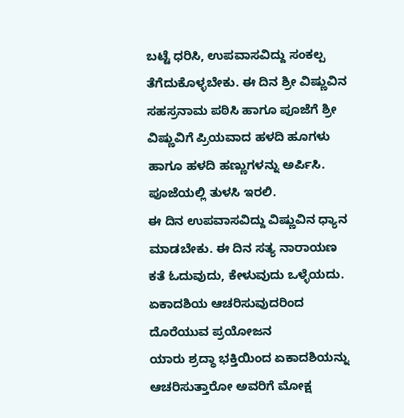ಬಟ್ಟೆ ಧರಿಸಿ, ಉಪವಾಸವಿದ್ದು ಸಂಕಲ್ಪ ತೆಗೆದುಕೊಳ್ಳಬೇಕು. ಈ ದಿನ ಶ್ರೀ ವಿಷ್ಣುವಿನ ಸಹಸ್ರನಾಮ ಪಠಿಸಿ ಹಾಗೂ ಪೂಜೆಗೆ ಶ್ರೀ ವಿಷ್ಣುವಿಗೆ ಪ್ರಿಯವಾದ ಹಳದಿ ಹೂಗಳು ಹಾಗೂ ಹಳದಿ ಹಣ್ಣುಗಳನ್ನು ಅರ್ಪಿಸಿ. ಪೂಜೆಯಲ್ಲಿ ತುಳಸಿ ಇರಲಿ.
ಈ ದಿನ ಉಪವಾಸವಿದ್ದು ವಿಷ್ಣುವಿನ ಧ್ಯಾನ ಮಾಡಬೇಕು. ಈ ದಿನ ಸತ್ಯ ನಾರಾಯಣ ಕತೆ ಓದುವುದು, ಕೇಳುವುದು ಒಳ್ಳೆಯದು.
ಏಕಾದಶಿಯ ಆಚರಿಸುವುದರಿಂದ ದೊರೆಯುವ ಪ್ರಯೋಜನ
ಯಾರು ಶ್ರದ್ಧಾ ಭಕ್ತಿಯಿಂದ ಏಕಾದಶಿಯನ್ನು ಆಚರಿಸುತ್ತಾರೋ ಅವರಿಗೆ ಮೋಕ್ಷ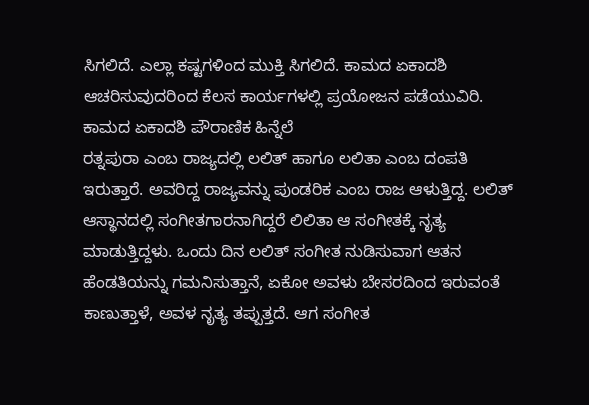ಸಿಗಲಿದೆ. ಎಲ್ಲಾ ಕಷ್ಟಗಳಿಂದ ಮುಕ್ತಿ ಸಿಗಲಿದೆ. ಕಾಮದ ಏಕಾದಶಿ ಆಚರಿಸುವುದರಿಂದ ಕೆಲಸ ಕಾರ್ಯಗಳಲ್ಲಿ ಪ್ರಯೋಜನ ಪಡೆಯುವಿರಿ.
ಕಾಮದ ಏಕಾದಶಿ ಪೌರಾಣಿಕ ಹಿನ್ನೆಲೆ
ರತ್ನಪುರಾ ಎಂಬ ರಾಜ್ಯದಲ್ಲಿ ಲಲಿತ್ ಹಾಗೂ ಲಲಿತಾ ಎಂಬ ದಂಪತಿ ಇರುತ್ತಾರೆ. ಅವರಿದ್ದ ರಾಜ್ಯವನ್ನು ಪುಂಡರಿಕ ಎಂಬ ರಾಜ ಆಳುತ್ತಿದ್ದ. ಲಲಿತ್ ಆಸ್ಥಾನದಲ್ಲಿ ಸಂಗೀತಗಾರನಾಗಿದ್ದರೆ ಲಿಲಿತಾ ಆ ಸಂಗೀತಕ್ಕೆ ನೃತ್ಯ ಮಾಡುತ್ತಿದ್ದಳು. ಒಂದು ದಿನ ಲಲಿತ್ ಸಂಗೀತ ನುಡಿಸುವಾಗ ಆತನ ಹೆಂಡತಿಯನ್ನು ಗಮನಿಸುತ್ತಾನೆ, ಏಕೋ ಅವಳು ಬೇಸರದಿಂದ ಇರುವಂತೆ ಕಾಣುತ್ತಾಳೆ, ಅವಳ ನೃತ್ಯ ತಪ್ಪುತ್ತದೆ. ಆಗ ಸಂಗೀತ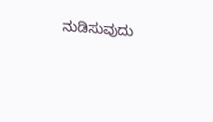ನುಡಿಸುವುದು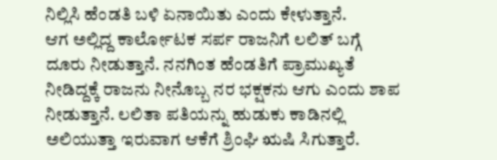ನಿಲ್ಲಿಸಿ ಹೆಂಡತಿ ಬಳಿ ಏನಾಯಿತು ಎಂದು ಕೇಳುತ್ತಾನೆ.
ಆಗ ಅಲ್ಲಿದ್ದ ಕಾರ್ಲೋಟಕ ಸರ್ಪ ರಾಜನಿಗೆ ಲಲಿತ್ ಬಗ್ಗೆ ದೂರು ನೀಡುತ್ತಾನೆ. ನನಗಿಂತ ಹೆಂಡತಿಗೆ ಪ್ರಾಮುಖ್ಯತೆ ನೀಡಿದ್ದಕ್ಕೆ ರಾಜನು ನೀನೊಬ್ಬ ನರ ಭಕ್ಷಕನು ಆಗು ಎಂದು ಶಾಪ ನೀಡುತ್ತಾನೆ. ಲಲಿತಾ ಪತಿಯನ್ನು ಹುಡುಕು ಕಾಡಿನಲ್ಲಿ ಅಲಿಯುತ್ತಾ ಇರುವಾಗ ಆಕೆಗೆ ಶ್ರಿಂಘಿ ಋಷಿ ಸಿಗುತ್ತಾರೆ.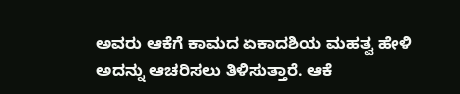ಅವರು ಆಕೆಗೆ ಕಾಮದ ಏಕಾದಶಿಯ ಮಹತ್ವ ಹೇಳಿ ಅದನ್ನು ಆಚರಿಸಲು ತಿಳಿಸುತ್ತಾರೆ. ಆಕೆ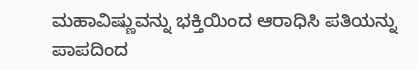ಮಹಾವಿಷ್ಣುವನ್ನು ಭಕ್ತಿಯಿಂದ ಆರಾಧಿಸಿ ಪತಿಯನ್ನು ಪಾಪದಿಂದ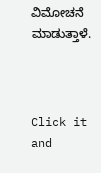ವಿಮೋಚನೆ ಮಾಡುತ್ತಾಳೆ.



Click it and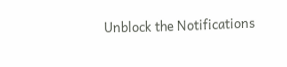Unblock the Notifications